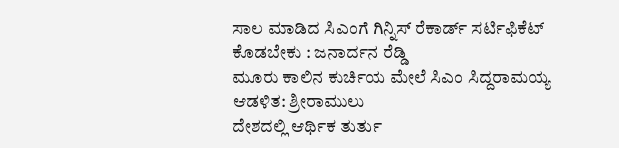ಸಾಲ ಮಾಡಿದ ಸಿಎಂಗೆ ಗಿನ್ನಿಸ್ ರೆಕಾರ್ಡ್ ಸರ್ಟಿಫಿಕೆಟ್ ಕೊಡಬೇಕು : ಜನಾರ್ದನ ರೆಡ್ಡಿ
ಮೂರು ಕಾಲಿನ ಕುರ್ಚಿಯ ಮೇಲೆ ಸಿಎಂ ಸಿದ್ದರಾಮಯ್ಯ ಆಡಳಿತ: ಶ್ರೀರಾಮುಲು
ದೇಶದಲ್ಲಿ ಆರ್ಥಿಕ ತುರ್ತು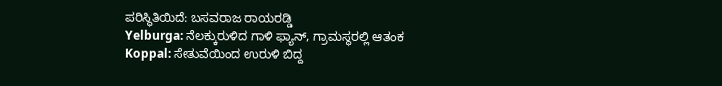ಪರಿಸ್ಥಿತಿಯಿದೆ: ಬಸವರಾಜ ರಾಯರಡ್ಡಿ
Yelburga: ನೆಲಕ್ಕುರುಳಿದ ಗಾಳಿ ಫ್ಯಾನ್, ಗ್ರಾಮಸ್ಥರಲ್ಲಿ ಆತಂಕ
Koppal: ಸೇತುವೆಯಿಂದ ಉರುಳಿ ಬಿದ್ದ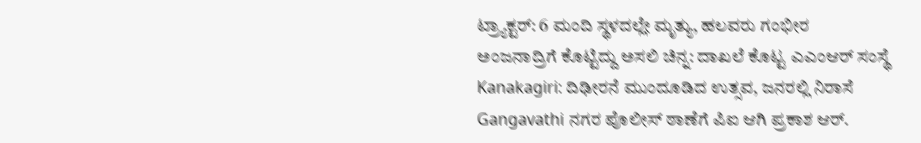ಟ್ರ್ಯಾಕ್ಟರ್: 6 ಮಂದಿ ಸ್ಥಳದಲ್ಲೇ ಮೃತ್ಯು, ಹಲವರು ಗಂಭೀರ
ಅಂಜನಾದ್ರಿಗೆ ಕೊಟ್ಟಿದ್ದು ಅಸಲಿ ಚಿನ್ನ: ದಾಖಲೆ ಕೊಟ್ಟ ಎಎಂಆರ್ ಸಂಸ್ಥೆ
Kanakagiri: ದಿಢೀರನೆ ಮುಂದೂಡಿದ ಉತ್ಸವ, ಜನರಲ್ಲಿ ನಿರಾಸೆ
Gangavathi ನಗರ ಪೊಲೀಸ್ ಠಾಣೆಗೆ ಪಿಐ ಆಗಿ ಪ್ರಕಾಶ ಆರ್.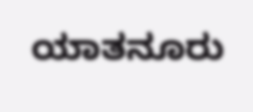ಯಾತನೂರು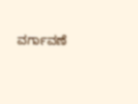ವರ್ಗಾವಣೆ